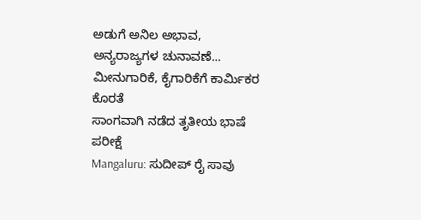ಅಡುಗೆ ಅನಿಲ ಅಭಾವ, ಅನ್ಯರಾಜ್ಯಗಳ ಚುನಾವಣೆ... ಮೀನುಗಾರಿಕೆ, ಕೈಗಾರಿಕೆಗೆ ಕಾರ್ಮಿಕರ ಕೊರತೆ
ಸಾಂಗವಾಗಿ ನಡೆದ ತೃತೀಯ ಭಾಷೆ ಪರೀಕ್ಷೆ
Mangaluru: ಸುದೀಪ್ ರೈ ಸಾವು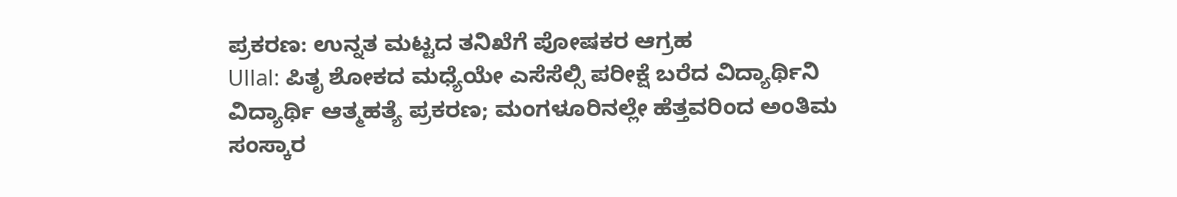ಪ್ರಕರಣ: ಉನ್ನತ ಮಟ್ಟದ ತನಿಖೆಗೆ ಪೋಷಕರ ಆಗ್ರಹ
Ullal: ಪಿತೃ ಶೋಕದ ಮಧ್ಯೆಯೇ ಎಸೆಸೆಲ್ಸಿ ಪರೀಕ್ಷೆ ಬರೆದ ವಿದ್ಯಾರ್ಥಿನಿ
ವಿದ್ಯಾರ್ಥಿ ಆತ್ಮಹತ್ಯೆ ಪ್ರಕರಣ; ಮಂಗಳೂರಿನಲ್ಲೇ ಹೆತ್ತವರಿಂದ ಅಂತಿಮ ಸಂಸ್ಕಾರ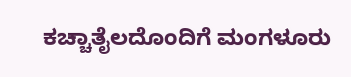ಕಚ್ಚಾತೈಲದೊಂದಿಗೆ ಮಂಗಳೂರು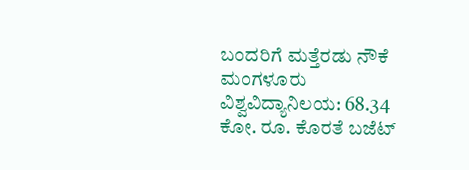ಬಂದರಿಗೆ ಮತ್ತೆರಡು ನೌಕೆ
ಮಂಗಳೂರು ವಿಶ್ವವಿದ್ಯಾನಿಲಯ: 68.34 ಕೋ. ರೂ. ಕೊರತೆ ಬಜೆಟ್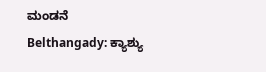ಮಂಡನೆ
Belthangady: ಕ್ಯಾಶ್ಯು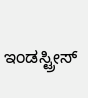ಇಂಡಸ್ಟ್ರೀಸ್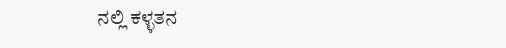ನಲ್ಲಿ ಕಳ್ಳತನ